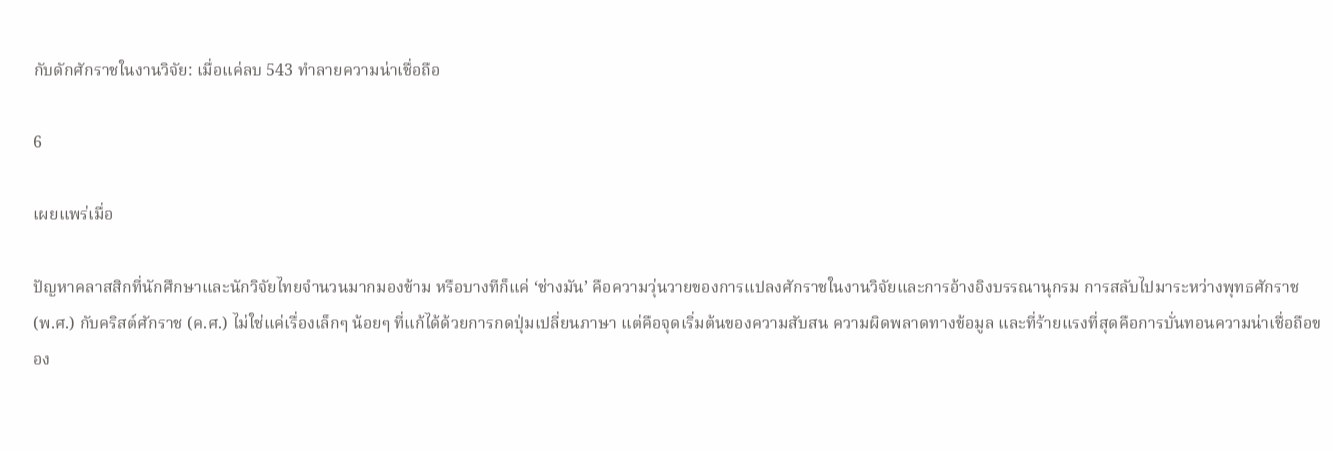กับดักศักราชในงานวิจัย: เมื่อแค่ลบ 543 ทำลายความน่าเชื่อถือ

6

เผยแพร่เมื่อ

ปัญหาคลาสสิกที่นักศึกษาและนักวิจัยไทยจำนวนมากมองข้าม หรือบางทีก็แค่ ‘ช่างมัน’ คือความวุ่นวายของการแปลงศักราชในงานวิจัยและการอ้างอิงบรรณานุกรม การสลับไปมาระหว่างพุทธศักราช (พ.ศ.) กับคริสต์ศักราช (ค.ศ.) ไม่ใช่แค่เรื่องเล็กๆ น้อยๆ ที่แก้ได้ด้วยการกดปุ่มเปลี่ยนภาษา แต่คือจุดเริ่มต้นของความสับสน ความผิดพลาดทางข้อมูล และที่ร้ายแรงที่สุดคือการบั่นทอนความน่าเชื่อถือของ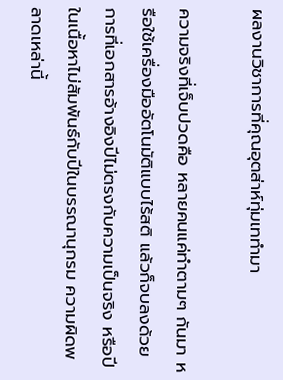ผลงานวิชาการที่คุณอุตส่าห์ทุ่มเททำมา

ความจริงที่เจ็บปวดคือ หลายคนแค่ทำตามๆ กันมา หรือใช้เครื่องมืออัตโนมัติแบบไร้สติ แล้วก็จบลงด้วยการที่เอกสารอ้างอิงปีไม่ตรงกับความเป็นจริง หรือปีในเนื้อหาไม่สัมพันธ์กับปีในบรรณานุกรม ความผิดพลาดเหล่านี้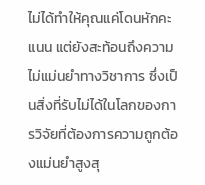ไม่ได้ทำให้คุณแค่โดนหักคะแนน แต่ยังสะท้อนถึงความไม่แม่นยำทางวิชาการ ซึ่งเป็นสิ่งที่รับไม่ได้ในโลกของการวิจัยที่ต้องการความถูกต้องแม่นยำสูงสุ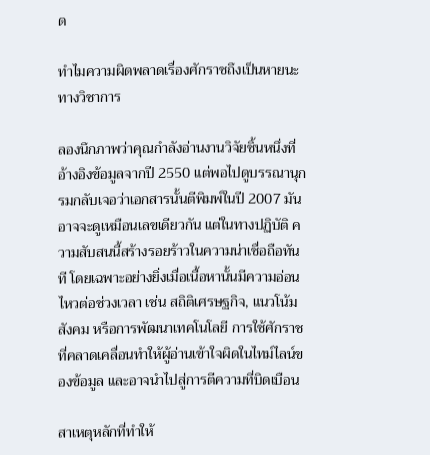ด

ทำไมความผิดพลาดเรื่องศักราชถึงเป็นหายนะทางวิชาการ

ลองนึกภาพว่าคุณกำลังอ่านงานวิจัยชิ้นหนึ่งที่อ้างอิงข้อมูลจากปี 2550 แต่พอไปดูบรรณานุกรมกลับเจอว่าเอกสารนั้นตีพิมพ์ในปี 2007 มันอาจจะดูเหมือนเลขเดียวกัน แต่ในทางปฏิบัติ ความสับสนนี้สร้างรอยร้าวในความน่าเชื่อถือทันที โดยเฉพาะอย่างยิ่งเมื่อเนื้อหานั้นมีความอ่อนไหวต่อช่วงเวลา เช่น สถิติเศรษฐกิจ, แนวโน้มสังคม หรือการพัฒนาเทคโนโลยี การใช้ศักราชที่คลาดเคลื่อนทำให้ผู้อ่านเข้าใจผิดในไทม์ไลน์ของข้อมูล และอาจนำไปสู่การตีความที่บิดเบือน

สาเหตุหลักที่ทำให้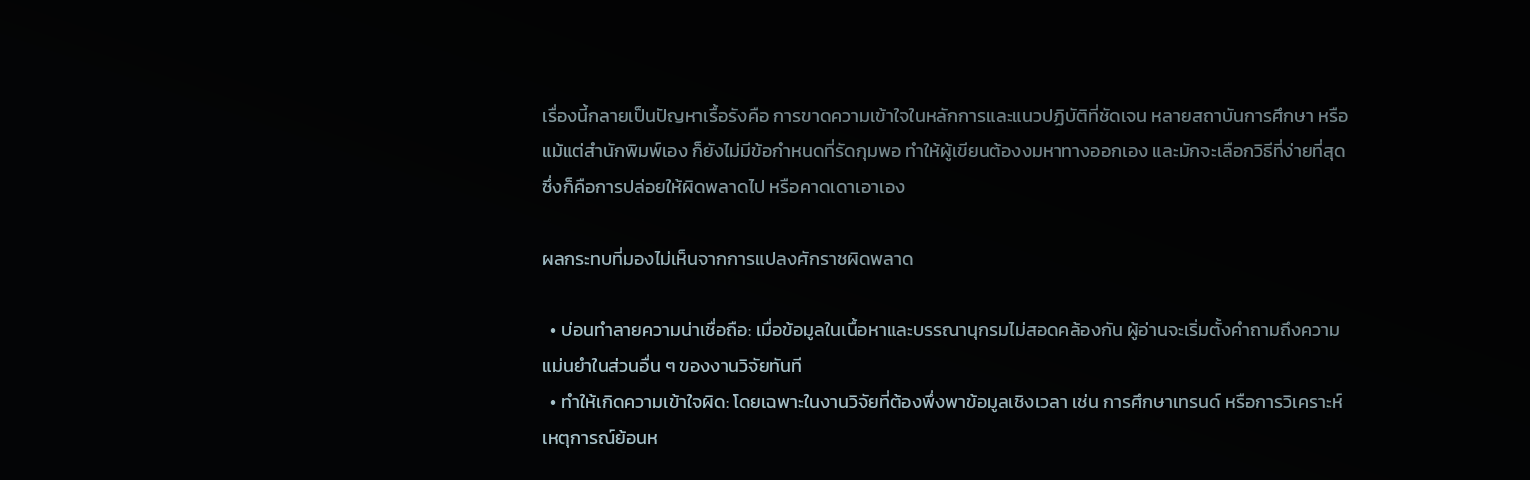เรื่องนี้กลายเป็นปัญหาเรื้อรังคือ การขาดความเข้าใจในหลักการและแนวปฏิบัติที่ชัดเจน หลายสถาบันการศึกษา หรือแม้แต่สำนักพิมพ์เอง ก็ยังไม่มีข้อกำหนดที่รัดกุมพอ ทำให้ผู้เขียนต้องงมหาทางออกเอง และมักจะเลือกวิธีที่ง่ายที่สุด ซึ่งก็คือการปล่อยให้ผิดพลาดไป หรือคาดเดาเอาเอง

ผลกระทบที่มองไม่เห็นจากการแปลงศักราชผิดพลาด

  • บ่อนทำลายความน่าเชื่อถือ: เมื่อข้อมูลในเนื้อหาและบรรณานุกรมไม่สอดคล้องกัน ผู้อ่านจะเริ่มตั้งคำถามถึงความแม่นยำในส่วนอื่น ๆ ของงานวิจัยทันที
  • ทำให้เกิดความเข้าใจผิด: โดยเฉพาะในงานวิจัยที่ต้องพึ่งพาข้อมูลเชิงเวลา เช่น การศึกษาเทรนด์ หรือการวิเคราะห์เหตุการณ์ย้อนห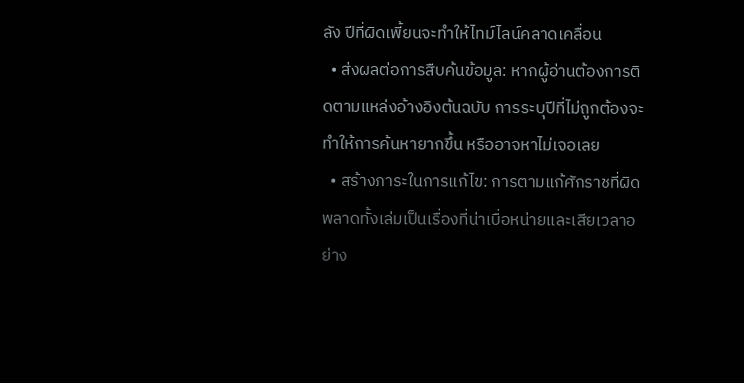ลัง ปีที่ผิดเพี้ยนจะทำให้ไทม์ไลน์คลาดเคลื่อน
  • ส่งผลต่อการสืบค้นข้อมูล: หากผู้อ่านต้องการติดตามแหล่งอ้างอิงต้นฉบับ การระบุปีที่ไม่ถูกต้องจะทำให้การค้นหายากขึ้น หรืออาจหาไม่เจอเลย
  • สร้างภาระในการแก้ไข: การตามแก้ศักราชที่ผิดพลาดทั้งเล่มเป็นเรื่องที่น่าเบื่อหน่ายและเสียเวลาอย่าง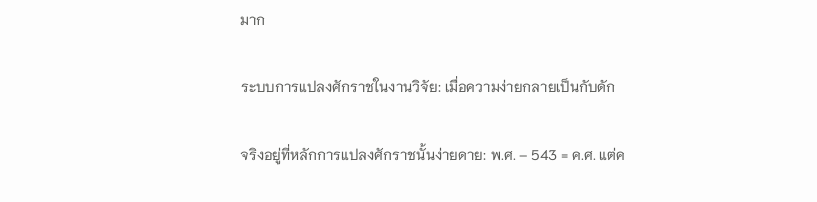มาก

ระบบการแปลงศักราชในงานวิจัย: เมื่อความง่ายกลายเป็นกับดัก

จริงอยู่ที่หลักการแปลงศักราชนั้นง่ายดาย: พ.ศ. – 543 = ค.ศ. แต่ค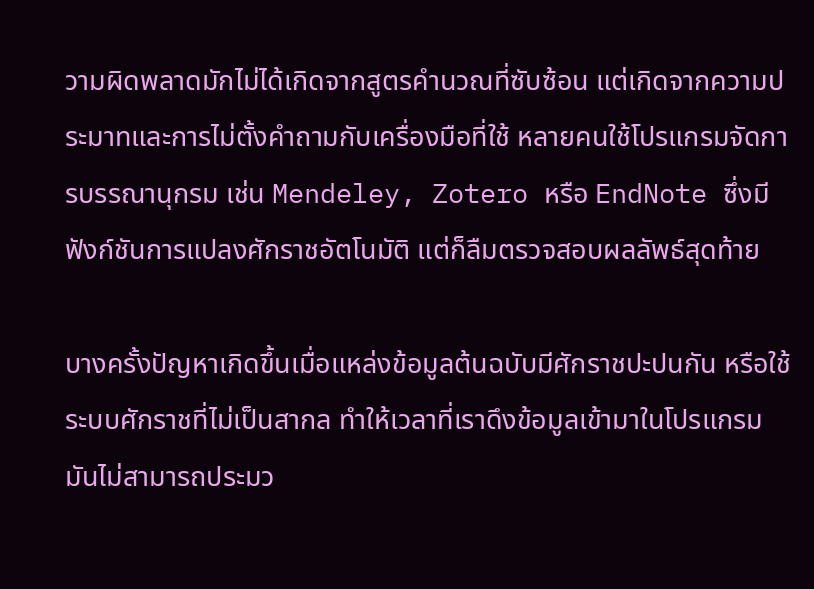วามผิดพลาดมักไม่ได้เกิดจากสูตรคำนวณที่ซับซ้อน แต่เกิดจากความประมาทและการไม่ตั้งคำถามกับเครื่องมือที่ใช้ หลายคนใช้โปรแกรมจัดการบรรณานุกรม เช่น Mendeley, Zotero หรือ EndNote ซึ่งมีฟังก์ชันการแปลงศักราชอัตโนมัติ แต่ก็ลืมตรวจสอบผลลัพธ์สุดท้าย

บางครั้งปัญหาเกิดขึ้นเมื่อแหล่งข้อมูลต้นฉบับมีศักราชปะปนกัน หรือใช้ระบบศักราชที่ไม่เป็นสากล ทำให้เวลาที่เราดึงข้อมูลเข้ามาในโปรแกรม มันไม่สามารถประมว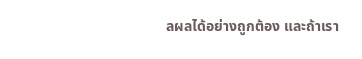ลผลได้อย่างถูกต้อง และถ้าเรา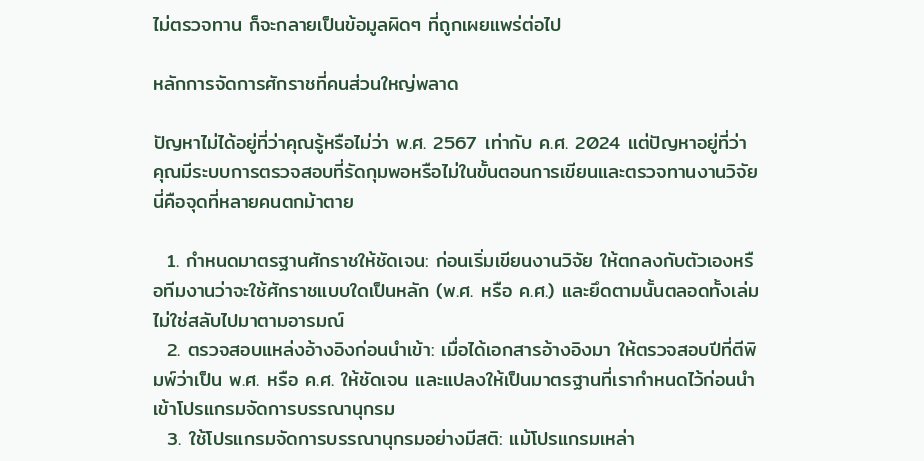ไม่ตรวจทาน ก็จะกลายเป็นข้อมูลผิดๆ ที่ถูกเผยแพร่ต่อไป

หลักการจัดการศักราชที่คนส่วนใหญ่พลาด

ปัญหาไม่ได้อยู่ที่ว่าคุณรู้หรือไม่ว่า พ.ศ. 2567 เท่ากับ ค.ศ. 2024 แต่ปัญหาอยู่ที่ว่า คุณมีระบบการตรวจสอบที่รัดกุมพอหรือไม่ในขั้นตอนการเขียนและตรวจทานงานวิจัย นี่คือจุดที่หลายคนตกม้าตาย

  1. กำหนดมาตรฐานศักราชให้ชัดเจน: ก่อนเริ่มเขียนงานวิจัย ให้ตกลงกับตัวเองหรือทีมงานว่าจะใช้ศักราชแบบใดเป็นหลัก (พ.ศ. หรือ ค.ศ.) และยึดตามนั้นตลอดทั้งเล่ม ไม่ใช่สลับไปมาตามอารมณ์
  2. ตรวจสอบแหล่งอ้างอิงก่อนนำเข้า: เมื่อได้เอกสารอ้างอิงมา ให้ตรวจสอบปีที่ตีพิมพ์ว่าเป็น พ.ศ. หรือ ค.ศ. ให้ชัดเจน และแปลงให้เป็นมาตรฐานที่เรากำหนดไว้ก่อนนำเข้าโปรแกรมจัดการบรรณานุกรม
  3. ใช้โปรแกรมจัดการบรรณานุกรมอย่างมีสติ: แม้โปรแกรมเหล่า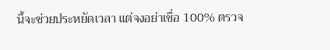นี้จะช่วยประหยัดเวลา แต่จงอย่าเชื่อ 100% ตรวจ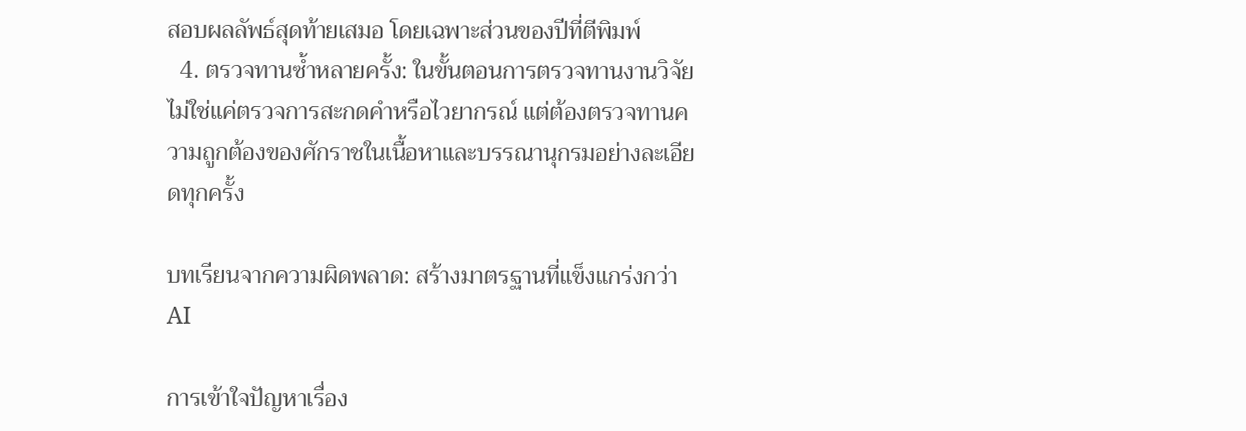สอบผลลัพธ์สุดท้ายเสมอ โดยเฉพาะส่วนของปีที่ตีพิมพ์
  4. ตรวจทานซ้ำหลายครั้ง: ในขั้นตอนการตรวจทานงานวิจัย ไม่ใช่แค่ตรวจการสะกดคำหรือไวยากรณ์ แต่ต้องตรวจทานความถูกต้องของศักราชในเนื้อหาและบรรณานุกรมอย่างละเอียดทุกครั้ง

บทเรียนจากความผิดพลาด: สร้างมาตรฐานที่แข็งแกร่งกว่า AI

การเข้าใจปัญหาเรื่อง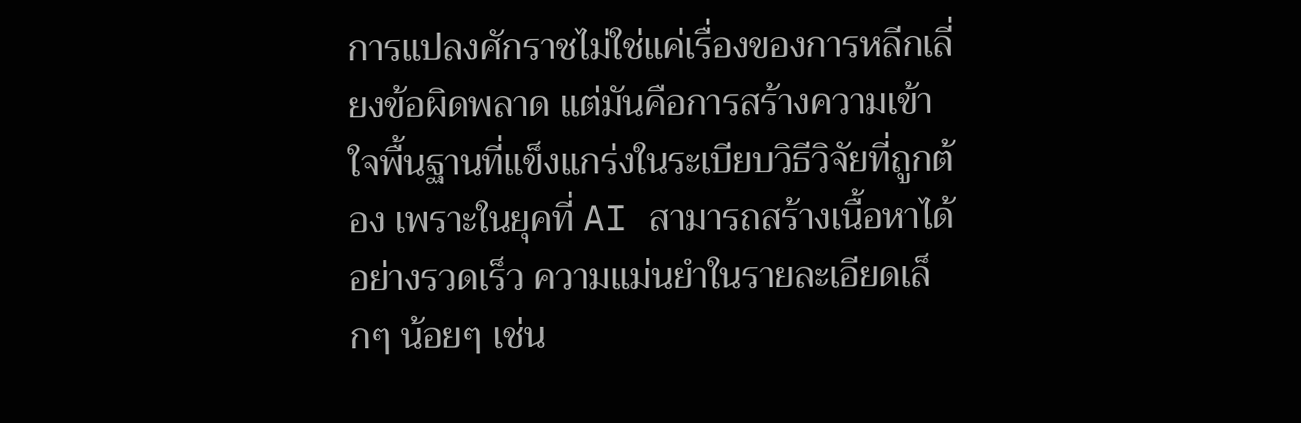การแปลงศักราชไม่ใช่แค่เรื่องของการหลีกเลี่ยงข้อผิดพลาด แต่มันคือการสร้างความเข้าใจพื้นฐานที่แข็งแกร่งในระเบียบวิธีวิจัยที่ถูกต้อง เพราะในยุคที่ AI สามารถสร้างเนื้อหาได้อย่างรวดเร็ว ความแม่นยำในรายละเอียดเล็กๆ น้อยๆ เช่น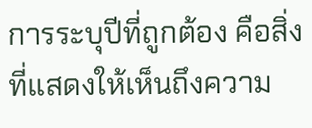การระบุปีที่ถูกต้อง คือสิ่งที่แสดงให้เห็นถึงความ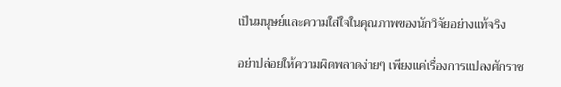เป็นมนุษย์และความใส่ใจในคุณภาพของนักวิจัยอย่างแท้จริง

อย่าปล่อยให้ความผิดพลาดง่ายๆ เพียงแค่เรื่องการแปลงศักราช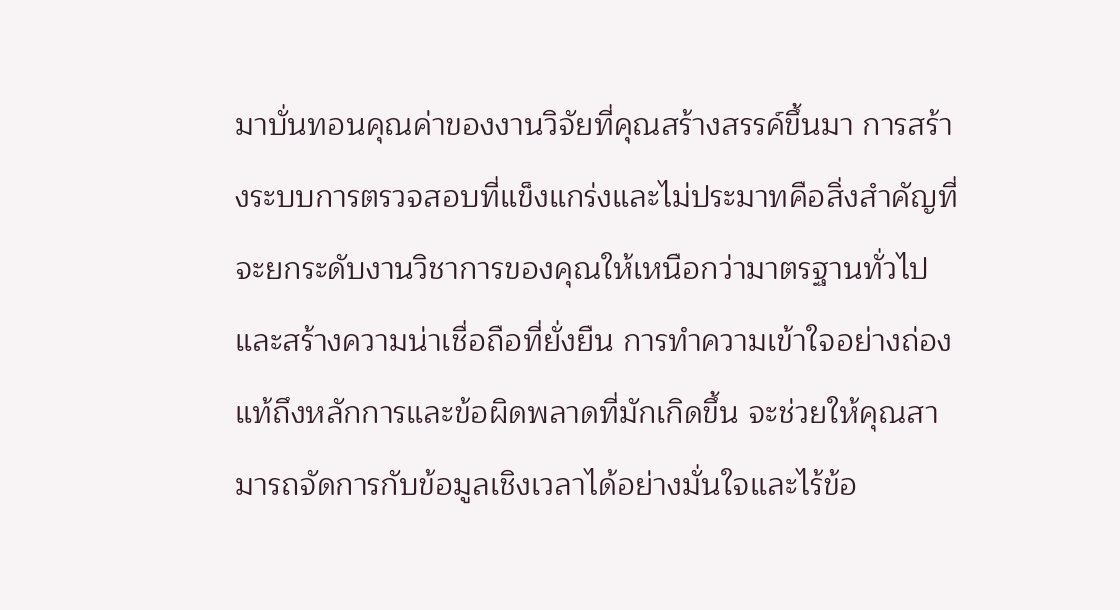มาบั่นทอนคุณค่าของงานวิจัยที่คุณสร้างสรรค์ขึ้นมา การสร้างระบบการตรวจสอบที่แข็งแกร่งและไม่ประมาทคือสิ่งสำคัญที่จะยกระดับงานวิชาการของคุณให้เหนือกว่ามาตรฐานทั่วไป และสร้างความน่าเชื่อถือที่ยั่งยืน การทำความเข้าใจอย่างถ่องแท้ถึงหลักการและข้อผิดพลาดที่มักเกิดขึ้น จะช่วยให้คุณสามารถจัดการกับข้อมูลเชิงเวลาได้อย่างมั่นใจและไร้ข้อ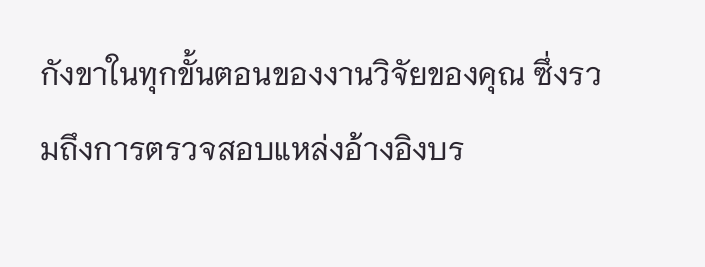กังขาในทุกขั้นตอนของงานวิจัยของคุณ ซึ่งรวมถึงการตรวจสอบแหล่งอ้างอิงบร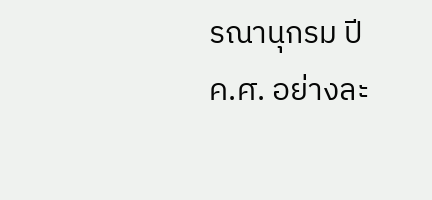รณานุกรม ปี ค.ศ. อย่างละ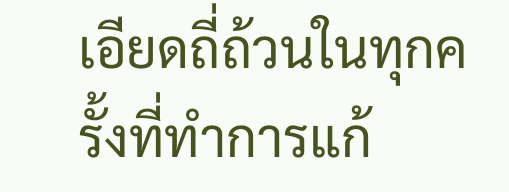เอียดถี่ถ้วนในทุกครั้งที่ทำการแก้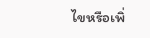ไขหรือเพิ่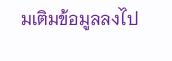มเติมข้อมูลลงไป